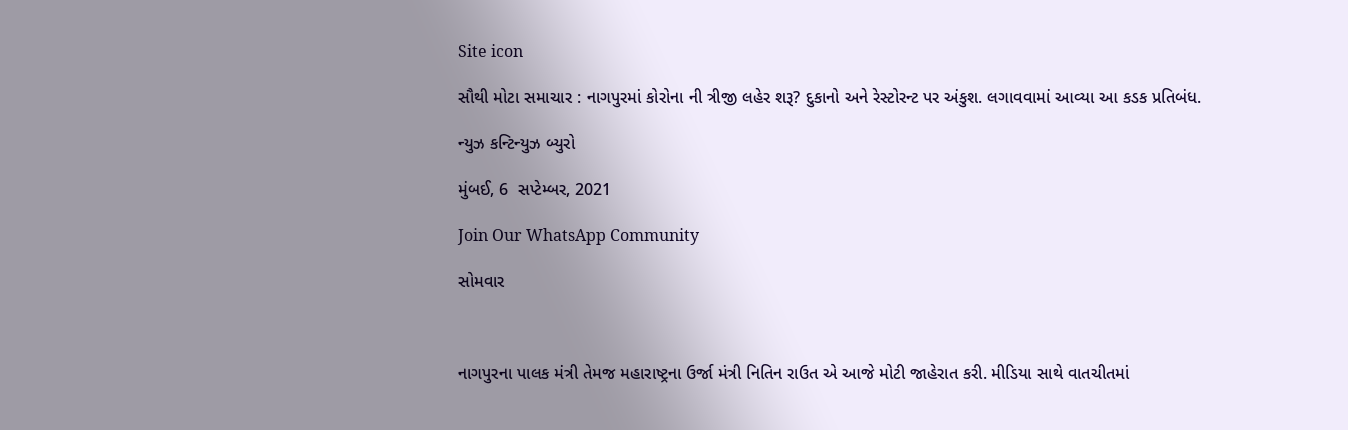Site icon

સૌથી મોટા સમાચાર : નાગપુરમાં કોરોના ની ત્રીજી લહેર શરૂ? દુકાનો અને રેસ્ટોરન્ટ પર અંકુશ. લગાવવામાં આવ્યા આ કડક પ્રતિબંધ.

ન્યુઝ કન્ટિન્યુઝ બ્યુરો

મુંબઈ, 6  સપ્ટેમ્બર, 2021

Join Our WhatsApp Community

સોમવાર



નાગપુરના પાલક મંત્રી તેમજ મહારાષ્ટ્રના ઉર્જા મંત્રી નિતિન રાઉત એ આજે મોટી જાહેરાત કરી. મીડિયા સાથે વાતચીતમાં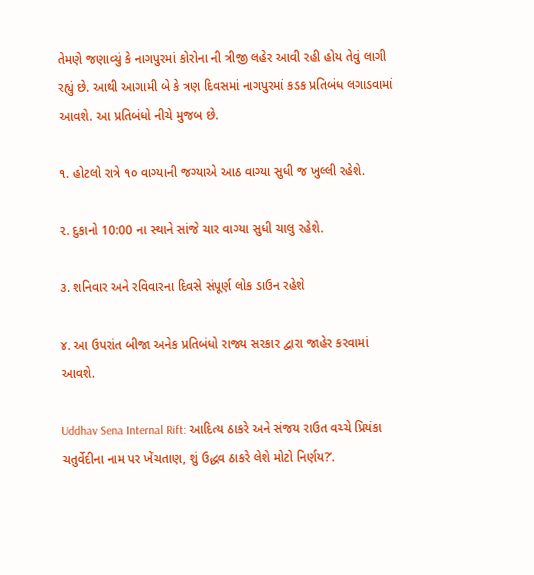તેમણે જણાવ્યું કે નાગપુરમાં કોરોના ની ત્રીજી લહેર આવી રહી હોય તેવું લાગી રહ્યું છે. આથી આગામી બે કે ત્રણ દિવસમાં નાગપુરમાં કડક પ્રતિબંધ લગાડવામાં આવશે. આ પ્રતિબંધો નીચે મુજબ છે.

૧. હોટલો રાત્રે ૧૦ વાગ્યાની જગ્યાએ આઠ વાગ્યા સુધી જ ખુલ્લી રહેશે.

૨. દુકાનો 10:00 ના સ્થાને સાંજે ચાર વાગ્યા સુધી ચાલુ રહેશે.

૩. શનિવાર અને રવિવારના દિવસે સંપૂર્ણ લોક ડાઉન રહેશે

૪. આ ઉપરાંત બીજા અનેક પ્રતિબંધો રાજ્ય સરકાર દ્વારા જાહેર કરવામાં આવશે.

Uddhav Sena Internal Rift: આદિત્ય ઠાકરે અને સંજય રાઉત વચ્ચે પ્રિયંકા ચતુર્વેદીના નામ પર ખેંચતાણ, શું ઉદ્ધવ ઠાકરે લેશે મોટો નિર્ણય?’.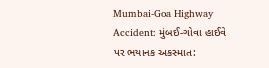Mumbai-Goa Highway Accident: મુંબઈ-ગોવા હાઈવે પર ભયાનક અકસ્માત: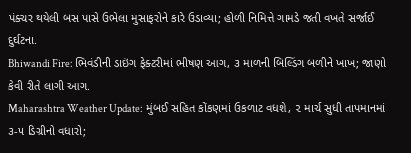પંક્ચર થયેલી બસ પાસે ઉભેલા મુસાફરોને કારે ઉડાવ્યા; હોળી નિમિત્તે ગામડે જતી વખતે સર્જાઈ દુર્ઘટના.
Bhiwandi Fire: ભિવંડીની ડાઇંગ ફેક્ટરીમાં ભીષણ આગ, ૩ માળની બિલ્ડિંગ બળીને ખાખ; જાણો કેવી રીતે લાગી આગ.
Maharashtra Weather Update: મુંબઈ સહિત કોંકણમાં ઉકળાટ વધશે, ૨ માર્ચ સુધી તાપમાનમાં ૩-૫ ડિગ્રીનો વધારો;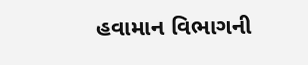હવામાન વિભાગની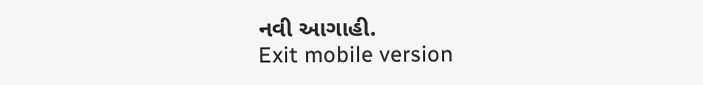નવી આગાહી.
Exit mobile version